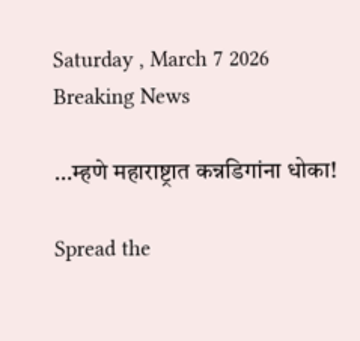Saturday , March 7 2026
Breaking News

…म्हणे महाराष्ट्रात कन्नडिगांना धोका!

Spread the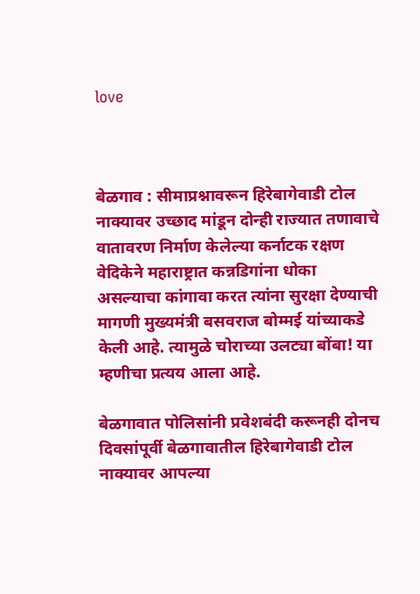love



बेळगाव : सीमाप्रश्नावरून हिरेबागेवाडी टोल नाक्यावर उच्छाद मांडून दोन्ही राज्यात तणावाचे वातावरण निर्माण केलेल्या कर्नाटक रक्षण वेदिकेने महाराष्ट्रात कन्नडिगांना धोका असल्याचा कांगावा करत त्यांना सुरक्षा देण्याची मागणी मुख्यमंत्री बसवराज बोम्मई यांच्याकडे केली आहे. त्यामुळे चोराच्या उलट्या बोंबा! या म्हणीचा प्रत्यय आला आहे.

बेळगावात पोलिसांनी प्रवेशबंदी करूनही दोनच दिवसांपूर्वी बेळगावातील हिरेबागेवाडी टोल नाक्यावर आपल्या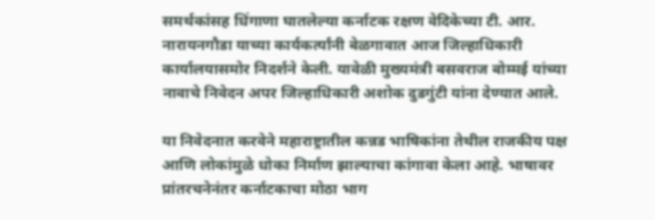समर्थकांसह धिंगाणा घातलेल्या कर्नाटक रक्षण वेदिकेच्या टी. आर. नारायनगौडा याच्या कार्यकर्त्यांनी बेळगावात आज जिल्हाधिकारी कार्यालयासमोर निदर्शने केली. यावेळी मुख्यमंत्री बसवराज बोम्मई यांच्या नावाचे निवेदन अपर जिल्हाधिकारी अशोक दुडगुंटी यांना देण्यात आले.

या निवेदनात करवेने महाराष्ट्रातील कन्नड भाषिकांना तेथील राजकीय पक्ष आणि लोकांमुळे धोका निर्माण झाल्याचा कांगावा केला आहे. भाषावर प्रांतरचनेनंतर कर्नाटकाचा मोठा भाग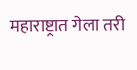महाराष्ट्रात गेला तरी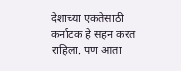देशाच्या एकतेसाठी कर्नाटक हे सहन करत राहिला. पण आता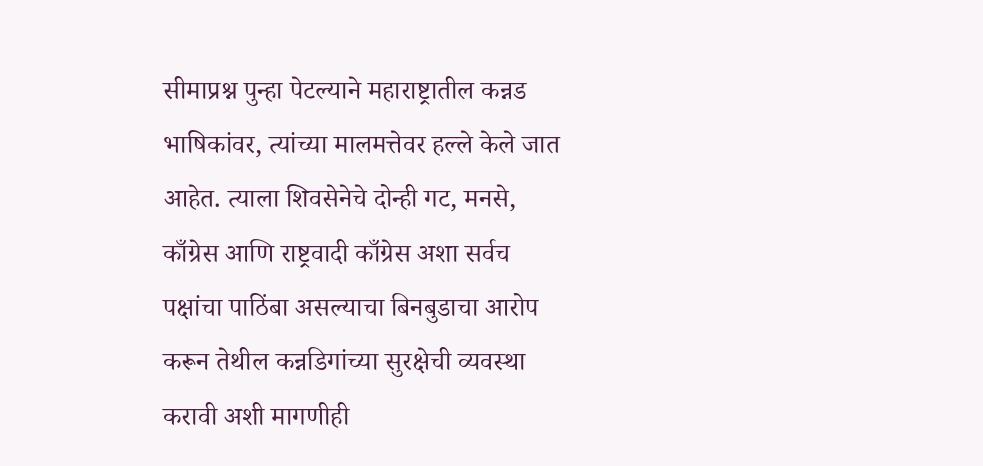सीमाप्रश्न पुन्हा पेटल्याने महाराष्ट्रातील कन्नड भाषिकांवर, त्यांच्या मालमत्तेवर हल्ले केले जात आहेत. त्याला शिवसेनेचे दोन्ही गट, मनसे, काँग्रेस आणि राष्ट्रवादी काँग्रेस अशा सर्वच पक्षांचा पाठिंबा असल्याचा बिनबुडाचा आरोप करून तेथील कन्नडिगांच्या सुरक्षेची व्यवस्था करावी अशी मागणीही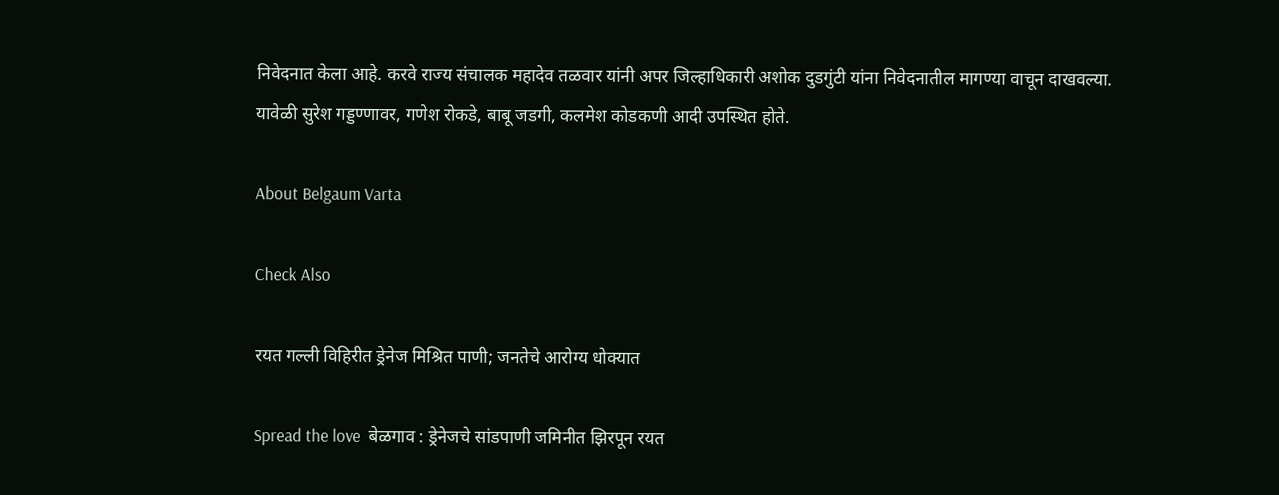निवेदनात केला आहे. करवे राज्य संचालक महादेव तळवार यांनी अपर जिल्हाधिकारी अशोक दुडगुंटी यांना निवेदनातील मागण्या वाचून दाखवल्या. यावेळी सुरेश गड्डण्णावर, गणेश रोकडे, बाबू जडगी, कलमेश कोडकणी आदी उपस्थित होते.

About Belgaum Varta

Check Also

रयत गल्ली विहिरीत ड्रेनेज मिश्रित पाणी; जनतेचे आरोग्य धोक्यात

Spread the love  बेळगाव : ड्रेनेजचे सांडपाणी जमिनीत झिरपून रयत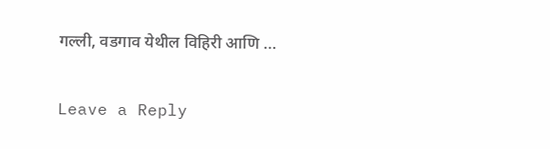गल्ली, वडगाव येथील विहिरी आणि …

Leave a Reply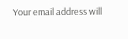Your email address will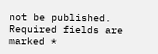not be published. Required fields are marked *